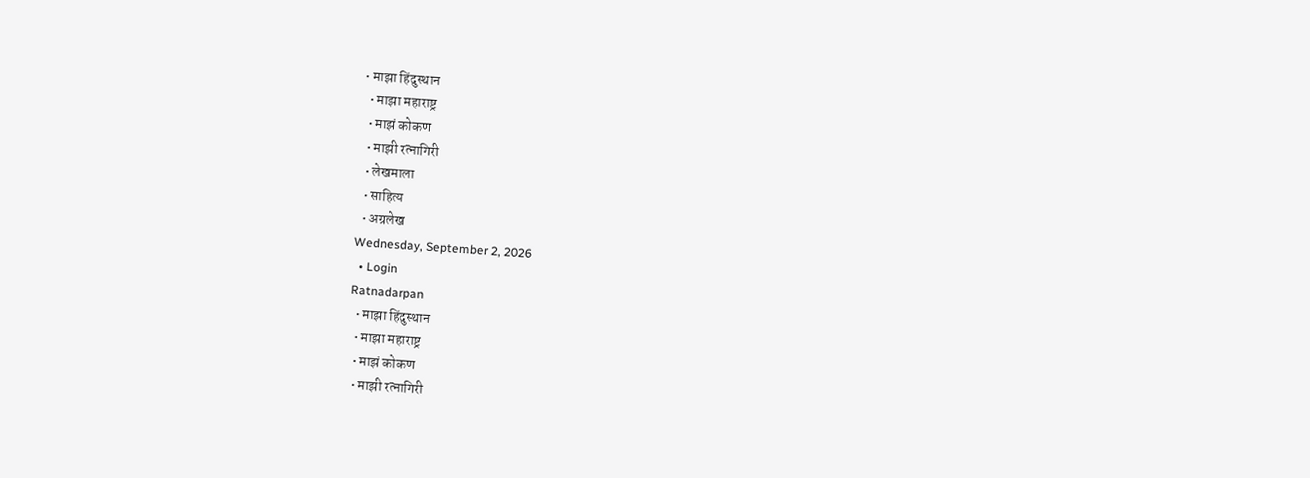• माझा हिंदुस्थान
  • माझा महाराष्ट्र
  • माझं कोकण
  • माझी रत्नागिरी
  • लेखमाला
  • साहित्य
  • अग्रलेख
Wednesday, September 2, 2026
  • Login
Ratnadarpan
  • माझा हिंदुस्थान
  • माझा महाराष्ट्र
  • माझं कोकण
  • माझी रत्नागिरी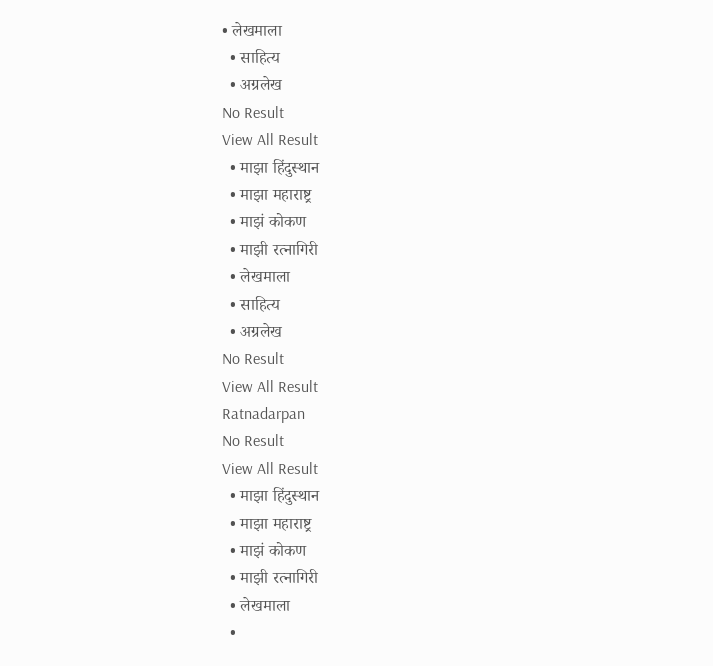• लेखमाला
  • साहित्य
  • अग्रलेख
No Result
View All Result
  • माझा हिंदुस्थान
  • माझा महाराष्ट्र
  • माझं कोकण
  • माझी रत्नागिरी
  • लेखमाला
  • साहित्य
  • अग्रलेख
No Result
View All Result
Ratnadarpan
No Result
View All Result
  • माझा हिंदुस्थान
  • माझा महाराष्ट्र
  • माझं कोकण
  • माझी रत्नागिरी
  • लेखमाला
  •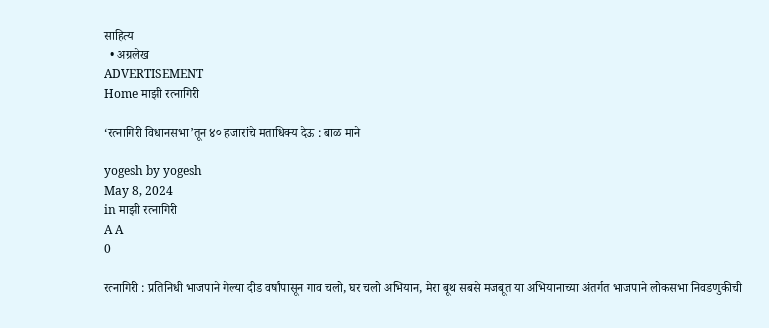साहित्य
  • अग्रलेख
ADVERTISEMENT
Home माझी रत्नागिरी

‘रत्नागिरी विधानसभा’तून ४० हजारांचे मताधिक्य देऊ : बाळ माने

yogesh by yogesh
May 8, 2024
in माझी रत्नागिरी
A A
0

रत्नागिरी : प्रतिनिधी भाजपाने गेल्या दीड वर्षांपासून गाव चलो, घर चलो अभियान, मेरा बूथ सबसे मजबूत या अभियानाच्या अंतर्गत भाजपाने लोकसभा निवडणुकीची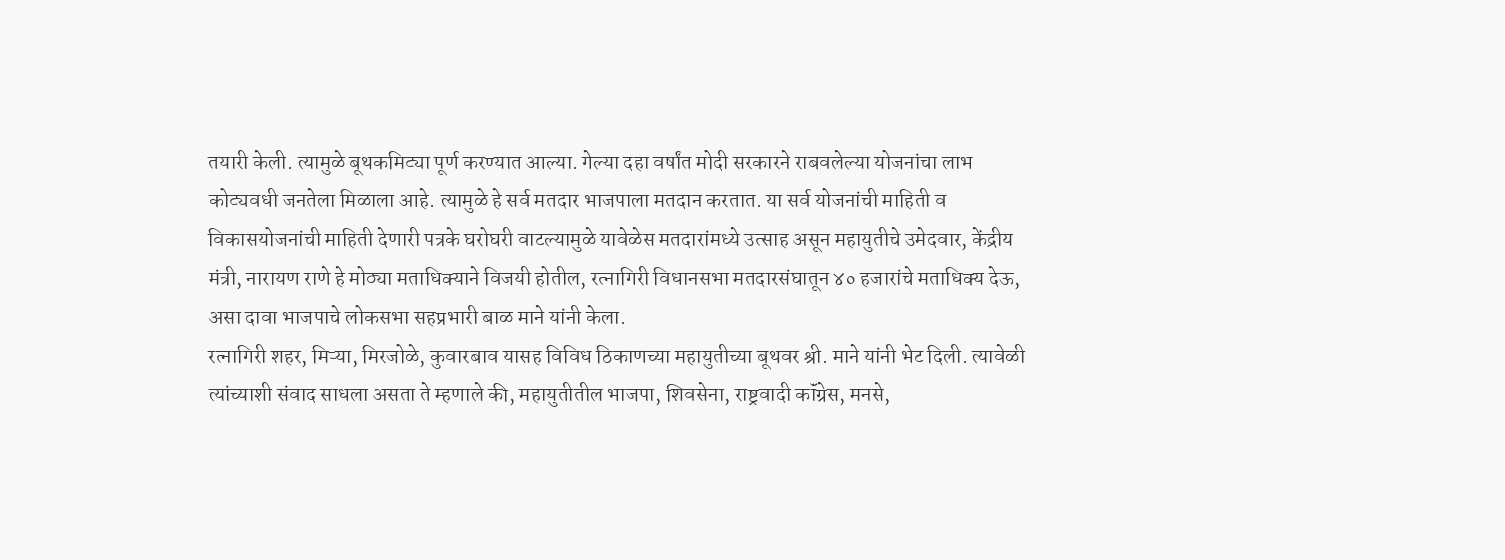तयारी केली. त्यामुळे बूथकमिट्या पूर्ण करण्यात आल्या. गेल्या दहा वर्षांत मोदी सरकारने राबवलेल्या योजनांचा लाभ कोट्यवधी जनतेला मिळाला आहे. त्यामुळे हे सर्व मतदार भाजपाला मतदान करतात. या सर्व योजनांची माहिती व विकासयोजनांची माहिती देणारी पत्रके घरोघरी वाटल्यामुळे यावेळेस मतदारांमध्ये उत्साह असून महायुतीचे उमेदवार, केंद्रीय मंत्री, नारायण राणे हे मोठ्या मताधिक्याने विजयी होतील, रत्नागिरी विधानसभा मतदारसंघातून ४० हजारांचे मताधिक्य देऊ, असा दावा भाजपाचे लोकसभा सहप्रभारी बाळ माने यांनी केला.
रत्नागिरी शहर, मिऱ्या, मिरजोळे, कुवारबाव यासह विविध ठिकाणच्या महायुतीच्या बूथवर श्री. माने यांनी भेट दिली. त्यावेळी त्यांच्याशी संवाद साधला असता ते म्हणाले की, महायुतीतील भाजपा, शिवसेना, राष्ट्रवादी कॉंग्रेस, मनसे,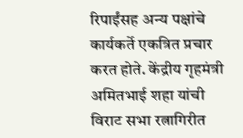रिपाईंसह अन्य पक्षांचे कार्यकर्ते एकत्रित प्रचार करत होते. केंद्रीय गृहमंत्री अमितभाई शहा यांची विराट सभा रत्नागिरीत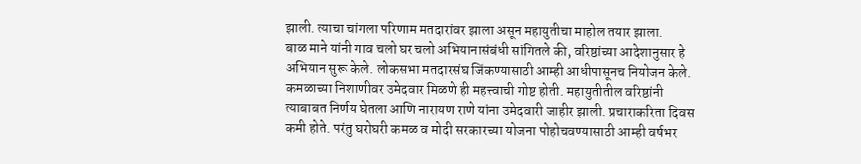झाली. त्याचा चांगला परिणाम मतदारांवर झाला असून महायुतीचा माहोल तयार झाला.
बाळ माने यांनी गाव चलो घर चलो अभियानासंबंधी सांगितले की, वरिष्ठांच्या आदेशानुसार हे अभियान सुरू केले. लोकसभा मतदारसंघ जिंकण्यासाठी आम्ही आधीपासूनच नियोजन केले. कमळाच्या निशाणीवर उमेदवार मिळणे ही महत्त्वाची गोष्ट होती. महायुतीतील वरिष्ठांनी त्याबाबत निर्णय घेतला आणि नारायण राणे यांना उमेदवारी जाहीर झाली. प्रचाराकरिता दिवस कमी होते. परंतु घरोघरी कमळ व मोदी सरकारच्या योजना पोहोचवण्यासाठी आम्ही वर्षभर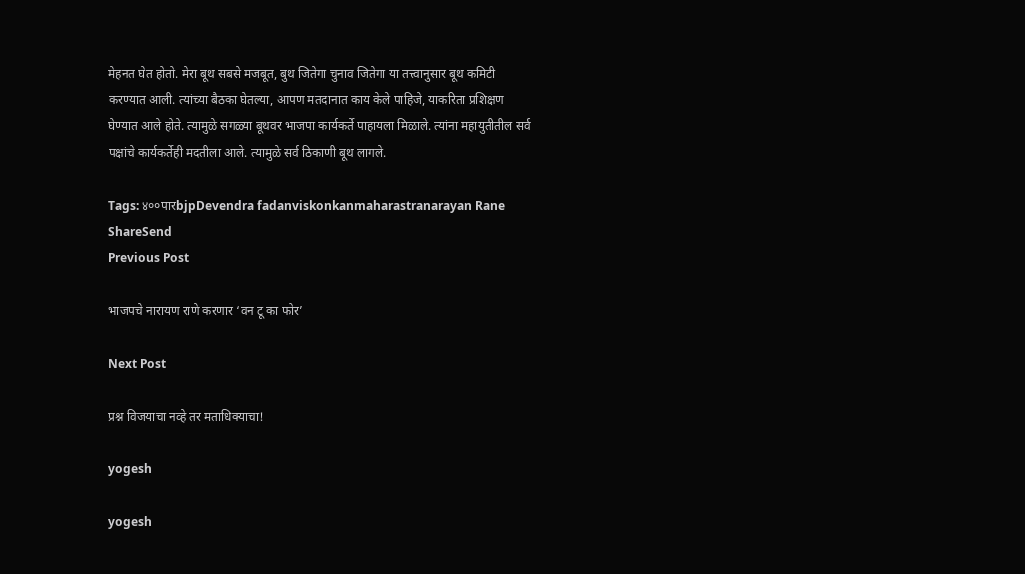मेहनत घेत होतो. मेरा बूथ सबसे मजबूत, बुथ जितेगा चुनाव जितेगा या तत्त्वानुसार बूथ कमिटी करण्यात आली. त्यांच्या बैठका घेतल्या, आपण मतदानात काय केले पाहिजे, याकरिता प्रशिक्षण घेण्यात आले होते. त्यामुळे सगळ्या बूथवर भाजपा कार्यकर्ते पाहायला मिळाले. त्यांना महायुतीतील सर्व पक्षांचे कार्यकर्तेही मदतीला आले. त्यामुळे सर्व ठिकाणी बूथ लागले.

Tags: ४००पारbjpDevendra fadanviskonkanmaharastranarayan Rane
ShareSend
Previous Post

भाजपचे नारायण राणे करणार ‘वन टू का फोर’

Next Post

प्रश्न विजयाचा नव्हे तर मताधिक्याचा!

yogesh

yogesh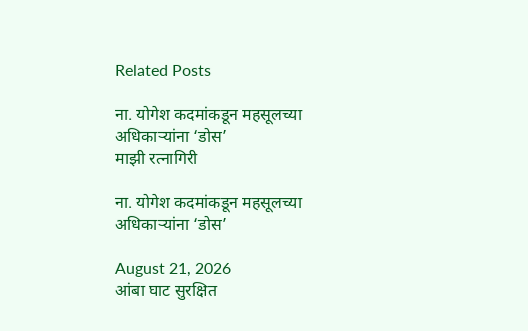Related Posts

ना. योगेश कदमांकडून महसूलच्या अधिकाऱ्यांना ‘डोस’
माझी रत्नागिरी

ना. योगेश कदमांकडून महसूलच्या अधिकाऱ्यांना ‘डोस’

August 21, 2026
आंबा घाट सुरक्षित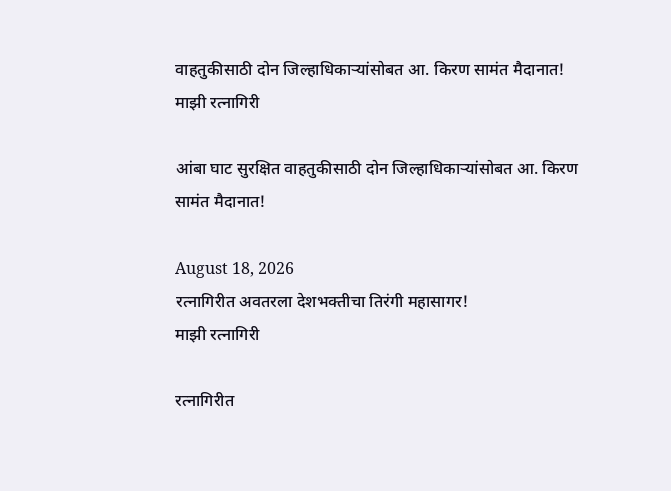वाहतुकीसाठी दोन जिल्हाधिकाऱ्यांसोबत आ. किरण सामंत मैदानात!
माझी रत्नागिरी

आंबा घाट सुरक्षित वाहतुकीसाठी दोन जिल्हाधिकाऱ्यांसोबत आ. किरण सामंत मैदानात!

August 18, 2026
रत्नागिरीत अवतरला देशभक्तीचा तिरंगी महासागर!
माझी रत्नागिरी

रत्नागिरीत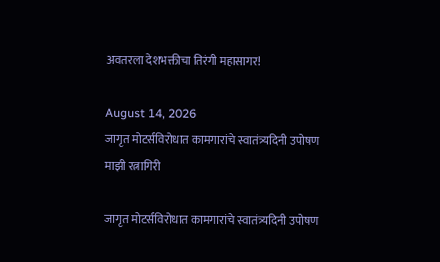अवतरला देशभक्तीचा तिरंगी महासागर!

August 14, 2026
जागृत मोटर्सविरोधात कामगारांचे स्वातंत्र्यदिनी उपोषण
माझी रत्नागिरी

जागृत मोटर्सविरोधात कामगारांचे स्वातंत्र्यदिनी उपोषण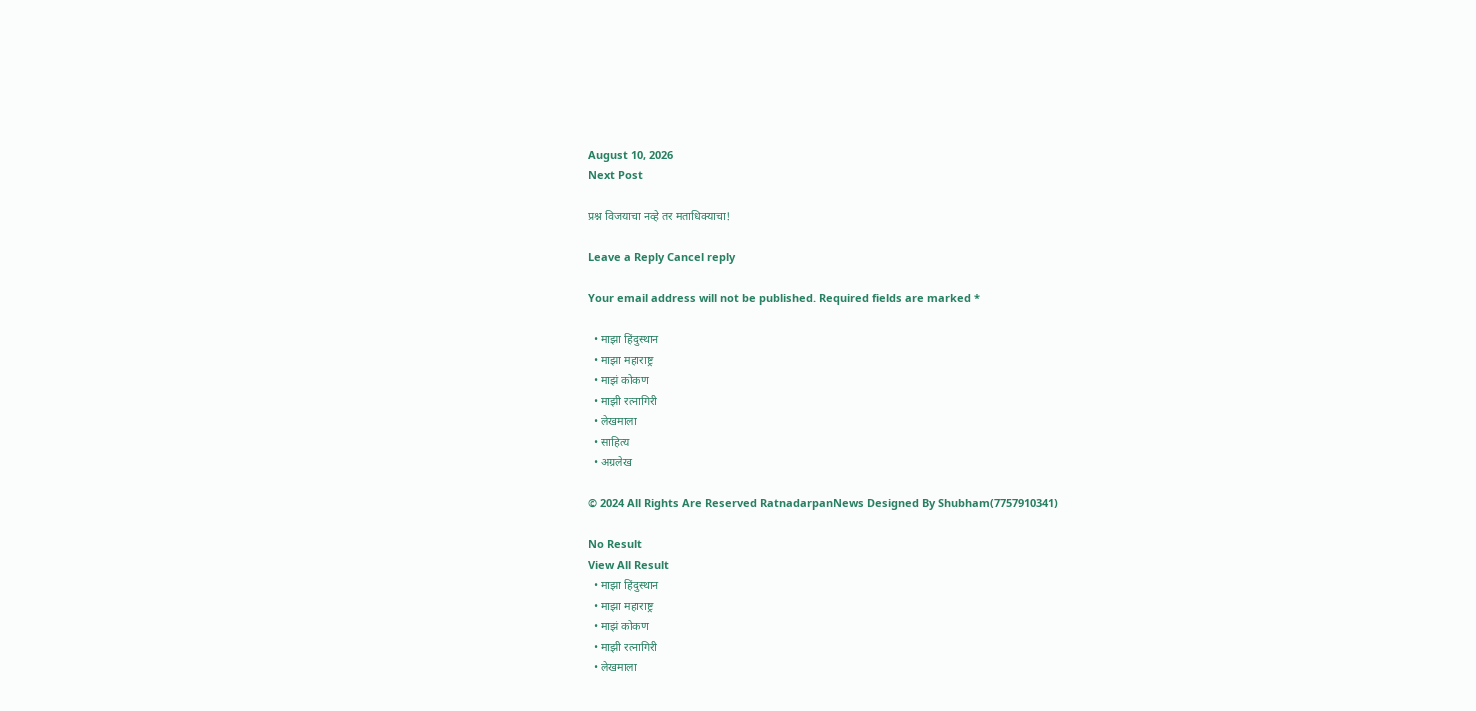August 10, 2026
Next Post

प्रश्न विजयाचा नव्हे तर मताधिक्याचा!

Leave a Reply Cancel reply

Your email address will not be published. Required fields are marked *

  • माझा हिंदुस्थान
  • माझा महाराष्ट्र
  • माझं कोकण
  • माझी रत्नागिरी
  • लेखमाला
  • साहित्य
  • अग्रलेख

© 2024 All Rights Are Reserved RatnadarpanNews Designed By Shubham(7757910341)

No Result
View All Result
  • माझा हिंदुस्थान
  • माझा महाराष्ट्र
  • माझं कोकण
  • माझी रत्नागिरी
  • लेखमाला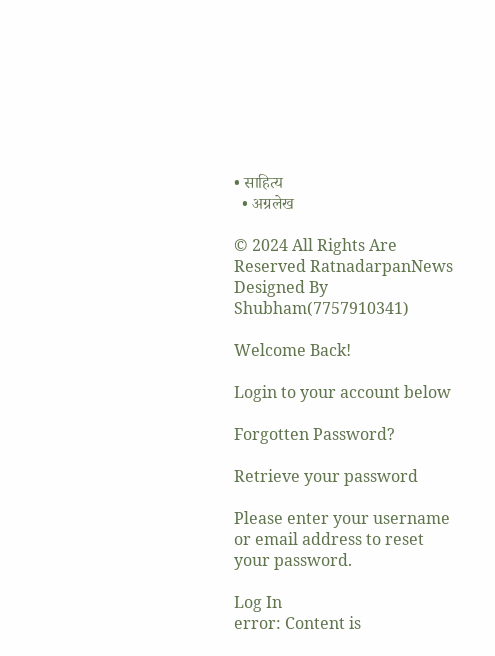• साहित्य
  • अग्रलेख

© 2024 All Rights Are Reserved RatnadarpanNews Designed By Shubham(7757910341)

Welcome Back!

Login to your account below

Forgotten Password?

Retrieve your password

Please enter your username or email address to reset your password.

Log In
error: Content is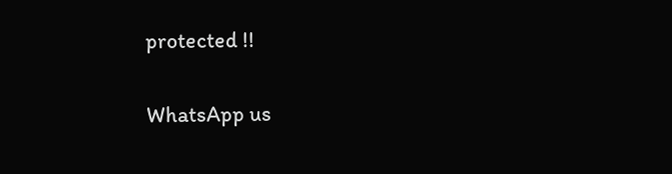protected !!

WhatsApp us